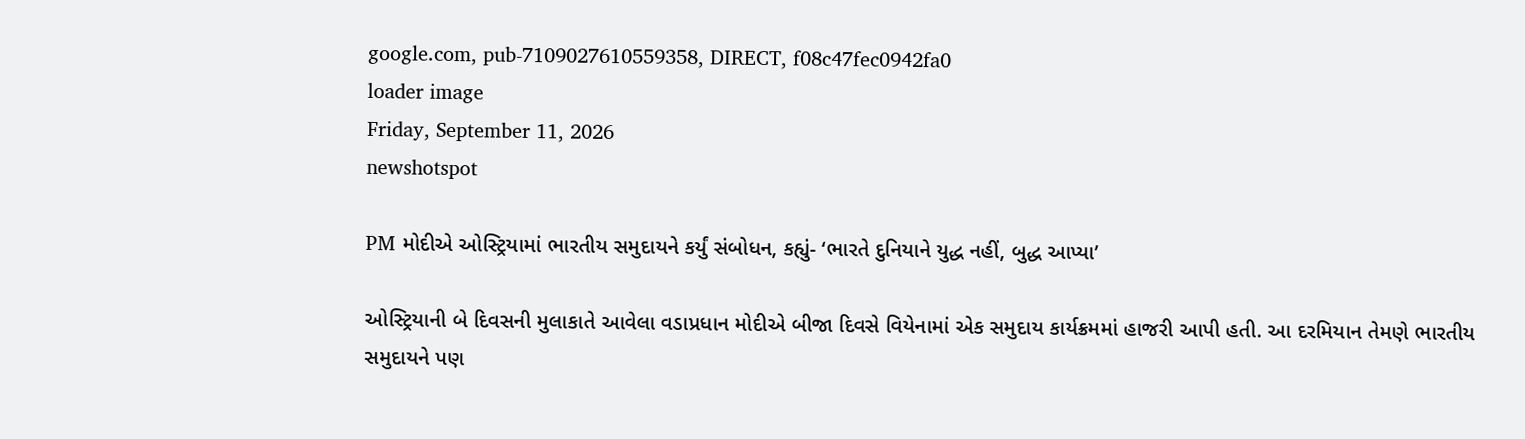google.com, pub-7109027610559358, DIRECT, f08c47fec0942fa0
loader image
Friday, September 11, 2026
newshotspot

PM મોદીએ ઓસ્ટ્રિયામાં ભારતીય સમુદાયને કર્યું સંબોધન, કહ્યું- ‘ભારતે દુનિયાને યુદ્ધ નહીં, બુદ્ધ આપ્યા’

ઓસ્ટ્રિયાની બે દિવસની મુલાકાતે આવેલા વડાપ્રધાન મોદીએ બીજા દિવસે વિયેનામાં એક સમુદાય કાર્યક્રમમાં હાજરી આપી હતી. આ દરમિયાન તેમણે ભારતીય સમુદાયને પણ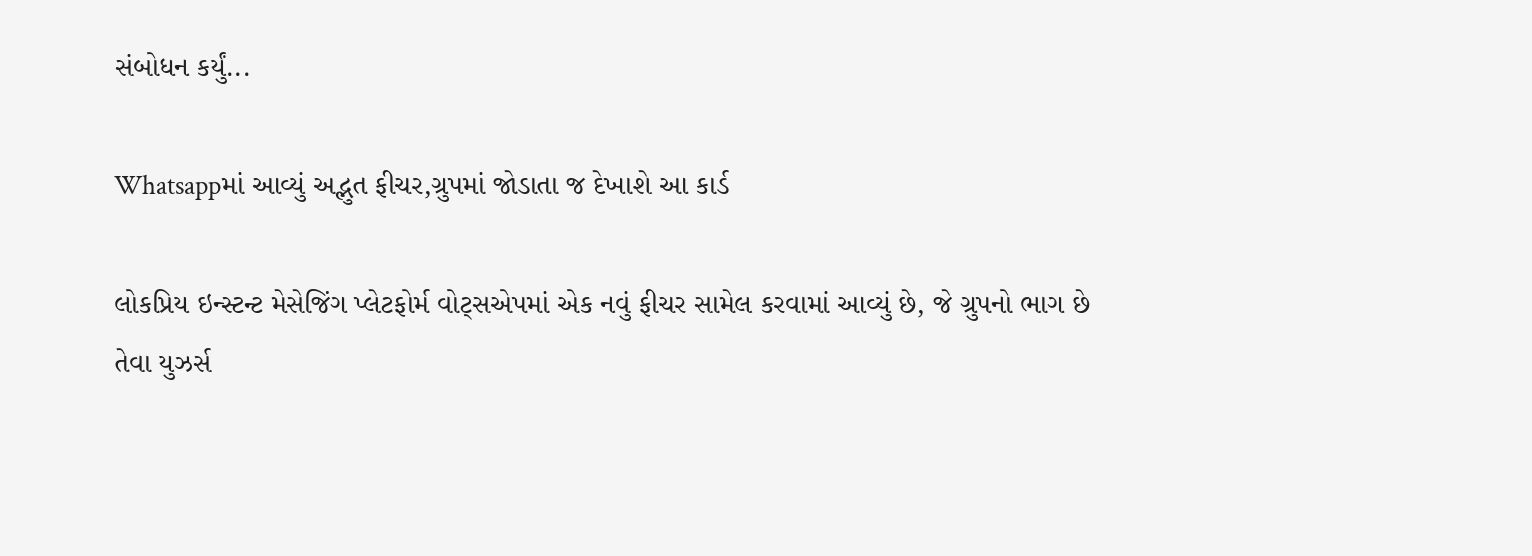સંબોધન કર્યું...

Whatsappમાં આવ્યું અદ્ભુત ફીચર,ગ્રુપમાં જોડાતા જ દેખાશે આ કાર્ડ

લોકપ્રિય ઇન્સ્ટન્ટ મેસેજિંગ પ્લેટફોર્મ વોટ્સએપમાં એક નવું ફીચર સામેલ કરવામાં આવ્યું છે, જે ગ્રુપનો ભાગ છે તેવા યુઝર્સ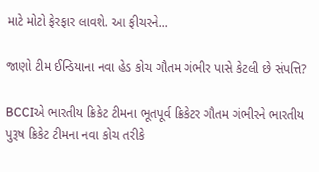માટે મોટો ફેરફાર લાવશે. આ ફીચરને...

જાણો ટીમ ઈન્ડિયાના નવા હેડ કોચ ગૌતમ ગંભીર પાસે કેટલી છે સંપત્તિ?

BCCIએ ભારતીય ક્રિકેટ ટીમના ભૂતપૂર્વ ક્રિકેટર ગૌતમ ગંભીરને ભારતીય પુરૂષ ક્રિકેટ ટીમના નવા કોચ તરીકે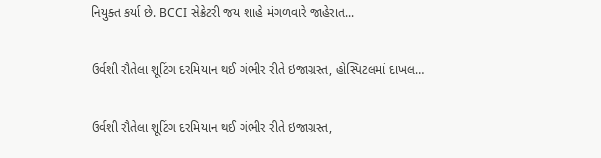નિયુક્ત કર્યા છે. BCCI સેક્રેટરી જય શાહે મંગળવારે જાહેરાત...

ઉર્વશી રૌતેલા શૂટિંગ દરમિયાન થઈ ગંભીર રીતે ઇજાગ્રસ્ત, હોસ્પિટલમાં દાખલ…

ઉર્વશી રૌતેલા શૂટિંગ દરમિયાન થઈ ગંભીર રીતે ઇજાગ્રસ્ત,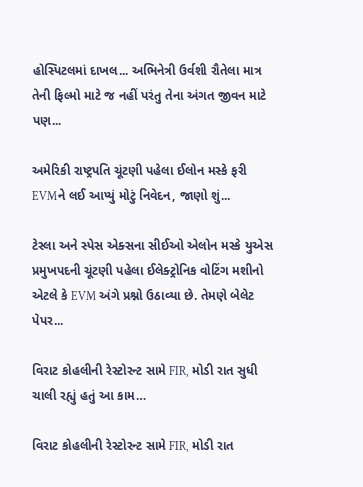હોસ્પિટલમાં દાખલ... અભિનેત્રી ઉર્વશી રૌતેલા માત્ર તેની ફિલ્મો માટે જ નહીં પરંતુ તેના અંગત જીવન માટે પણ...

અમેરિકી રાષ્ટ્રપતિ ચૂંટણી પહેલા ઈલોન મસ્કે ફરી EVMને લઈ આપ્યું મોટું નિવેદન, જાણો શું...

ટેસ્લા અને સ્પેસ એક્સના સીઈઓ એલોન મસ્કે યુએસ પ્રમુખપદની ચૂંટણી પહેલા ઈલેક્ટ્રોનિક વોટિંગ મશીનો એટલે કે EVM અંગે પ્રશ્નો ઉઠાવ્યા છે. તેમણે બેલેટ પેપર...

વિરાટ કોહલીની રેસ્ટોરન્ટ સામે FIR, મોડી રાત સુધી ચાલી રહ્યું હતું આ કામ…

વિરાટ કોહલીની રેસ્ટોરન્ટ સામે FIR, મોડી રાત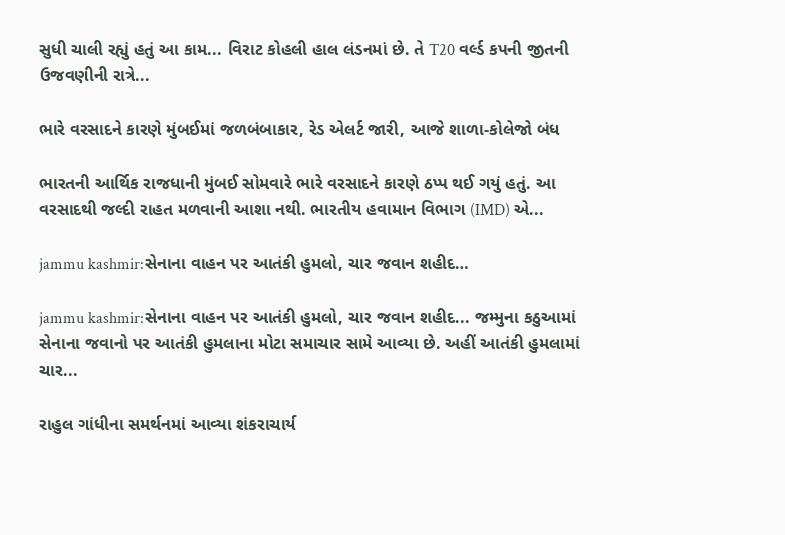સુધી ચાલી રહ્યું હતું આ કામ... વિરાટ કોહલી હાલ લંડનમાં છે. તે T20 વર્લ્ડ કપની જીતની ઉજવણીની રાત્રે...

ભારે વરસાદને કારણે મુંબઈમાં જળબંબાકાર, રેડ એલર્ટ જારી, આજે શાળા-કોલેજો બંધ

ભારતની આર્થિક રાજધાની મુંબઈ સોમવારે ભારે વરસાદને કારણે ઠપ્પ થઈ ગયું હતું. આ વરસાદથી જલ્દી રાહત મળવાની આશા નથી. ભારતીય હવામાન વિભાગ (IMD) એ...

jammu kashmir:સેનાના વાહન પર આતંકી હુમલો, ચાર જવાન શહીદ…

jammu kashmir:સેનાના વાહન પર આતંકી હુમલો, ચાર જવાન શહીદ... જમ્મુના કઠુઆમાં સેનાના જવાનો પર આતંકી હુમલાના મોટા સમાચાર સામે આવ્યા છે. અહીં આતંકી હુમલામાં ચાર...

રાહુલ ગાંધીના સમર્થનમાં આવ્યા શંકરાચાર્ય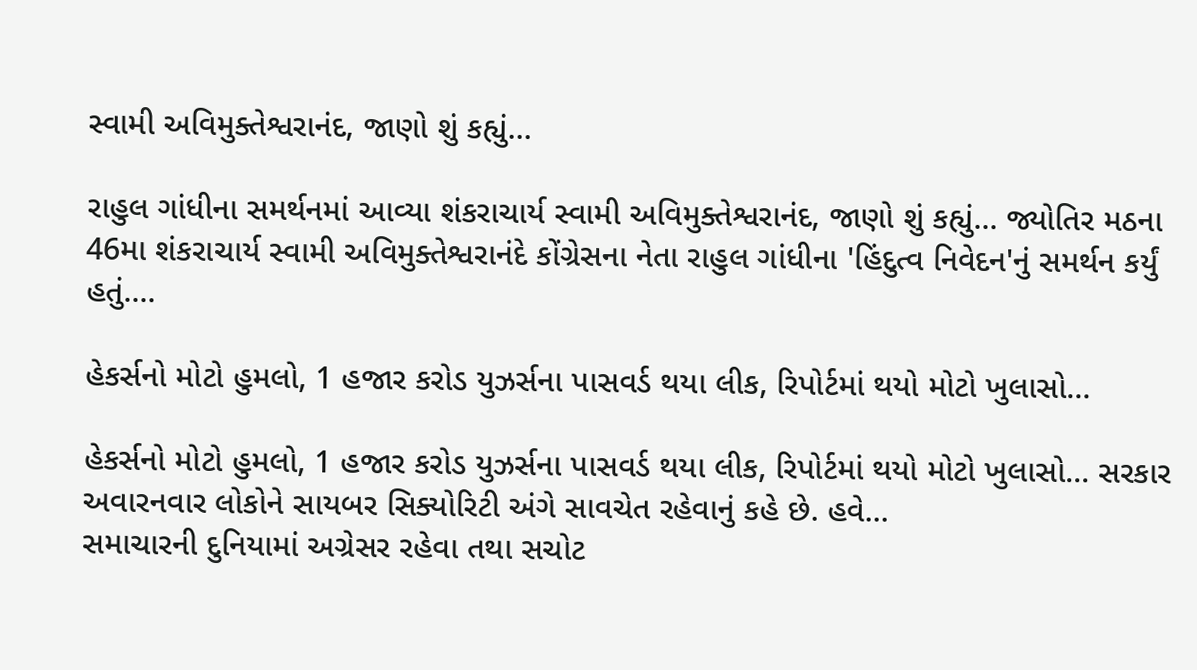સ્વામી અવિમુક્તેશ્વરાનંદ, જાણો શું કહ્યું…

રાહુલ ગાંધીના સમર્થનમાં આવ્યા શંકરાચાર્ય સ્વામી અવિમુક્તેશ્વરાનંદ, જાણો શું કહ્યું... જ્યોતિર મઠના 46મા શંકરાચાર્ય સ્વામી અવિમુક્તેશ્વરાનંદે કોંગ્રેસના નેતા રાહુલ ગાંધીના 'હિંદુત્વ નિવેદન'નું સમર્થન કર્યું હતું....

હેકર્સનો મોટો હુમલો, 1 હજાર કરોડ યુઝર્સના પાસવર્ડ થયા લીક, રિપોર્ટમાં થયો મોટો ખુલાસો…

હેકર્સનો મોટો હુમલો, 1 હજાર કરોડ યુઝર્સના પાસવર્ડ થયા લીક, રિપોર્ટમાં થયો મોટો ખુલાસો... સરકાર અવારનવાર લોકોને સાયબર સિક્યોરિટી અંગે સાવચેત રહેવાનું કહે છે. હવે...
સમાચારની દુનિયામાં અગ્રેસર રહેવા તથા સચોટ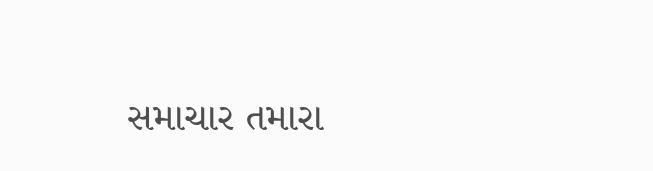સમાચાર તમારા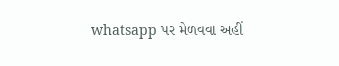whatsapp પર મેળવવા અહીં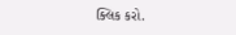ક્લિક કરો.